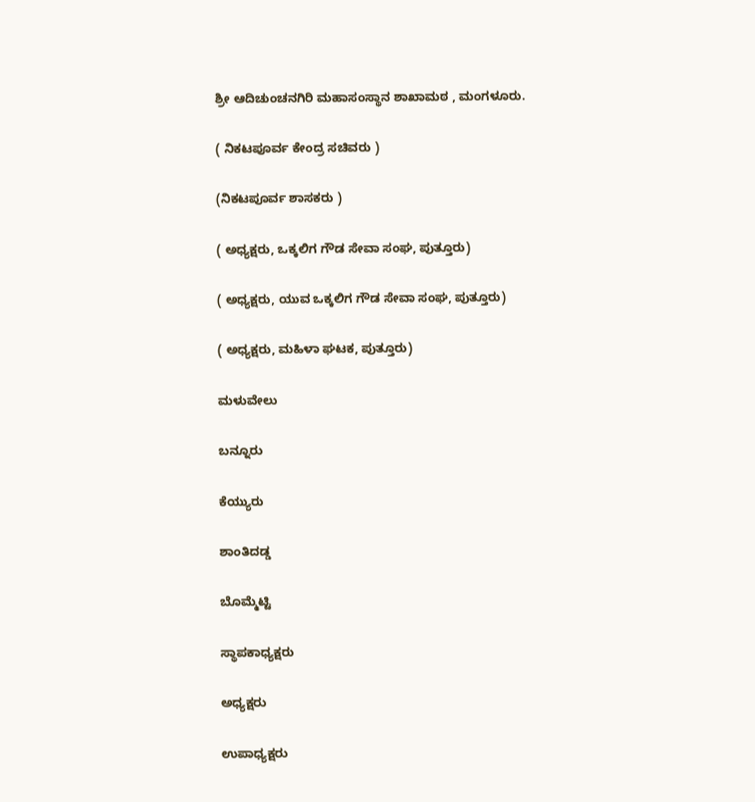ಶ್ರೀ ಆದಿಚುಂಚನಗಿರಿ ಮಹಾಸಂಸ್ಥಾನ ಶಾಖಾಮಠ , ಮಂಗಳೂರು.

( ನಿಕಟಪೂರ್ವ ಕೇಂದ್ರ ಸಚಿವರು )

(ನಿಕಟಪೂರ್ವ ಶಾಸಕರು )

( ಅಧ್ಯಕ್ಷರು, ಒಕ್ಕಲಿಗ ಗೌಡ ಸೇವಾ ಸಂಘ, ಪುತ್ತೂರು)

( ಅಧ್ಯಕ್ಷರು, ಯುವ ಒಕ್ಕಲಿಗ ಗೌಡ ಸೇವಾ ಸಂಘ, ಪುತ್ತೂರು)

( ಅಧ್ಯಕ್ಷರು, ಮಹಿಳಾ ಘಟಕ, ಪುತ್ತೂರು)

ಮಳುವೇಲು

ಬನ್ನೂರು

ಕೆಯ್ಯುರು

ಶಾಂತಿದಡ್ಡ

ಬೊಮ್ಮೆಟ್ಟಿ

ಸ್ಥಾಪಕಾಧ್ಯಕ್ಷರು

ಅಧ್ಯಕ್ಷರು

ಉಪಾಧ್ಯಕ್ಷರು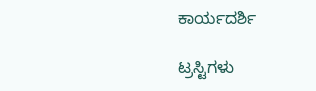ಕಾರ್ಯದರ್ಶಿ

ಟ್ರಸ್ಟಿಗಳು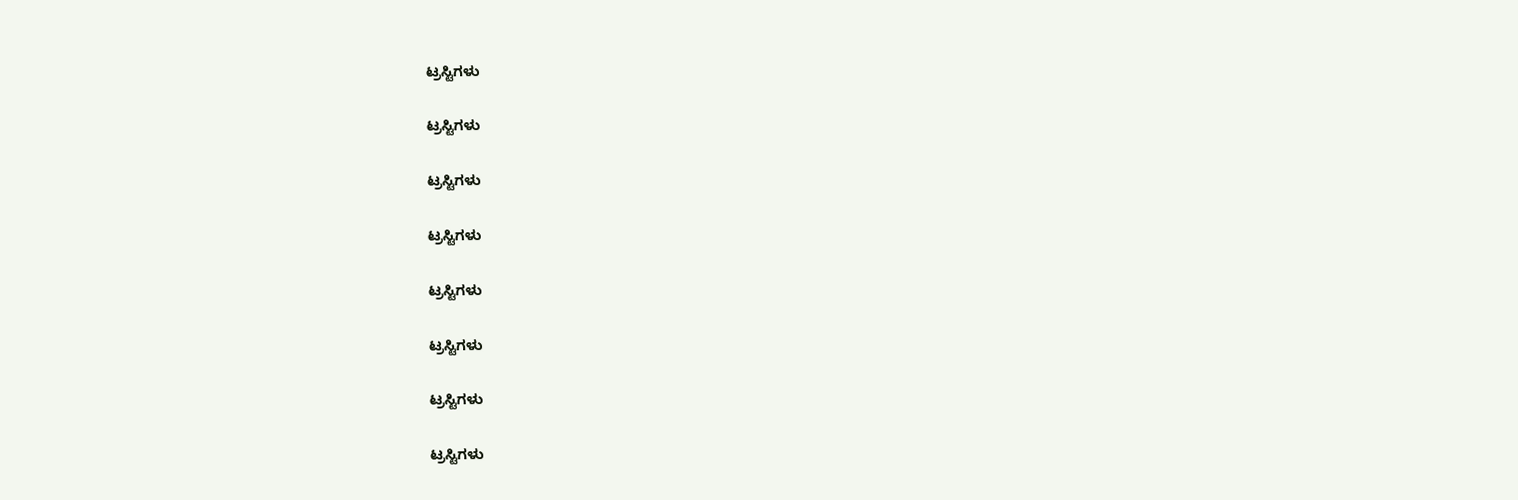ಟ್ರಸ್ಟಿಗಳು

ಟ್ರಸ್ಟಿಗಳು

ಟ್ರಸ್ಟಿಗಳು

ಟ್ರಸ್ಟಿಗಳು

ಟ್ರಸ್ಟಿಗಳು

ಟ್ರಸ್ಟಿಗಳು

ಟ್ರಸ್ಟಿಗಳು

ಟ್ರಸ್ಟಿಗಳು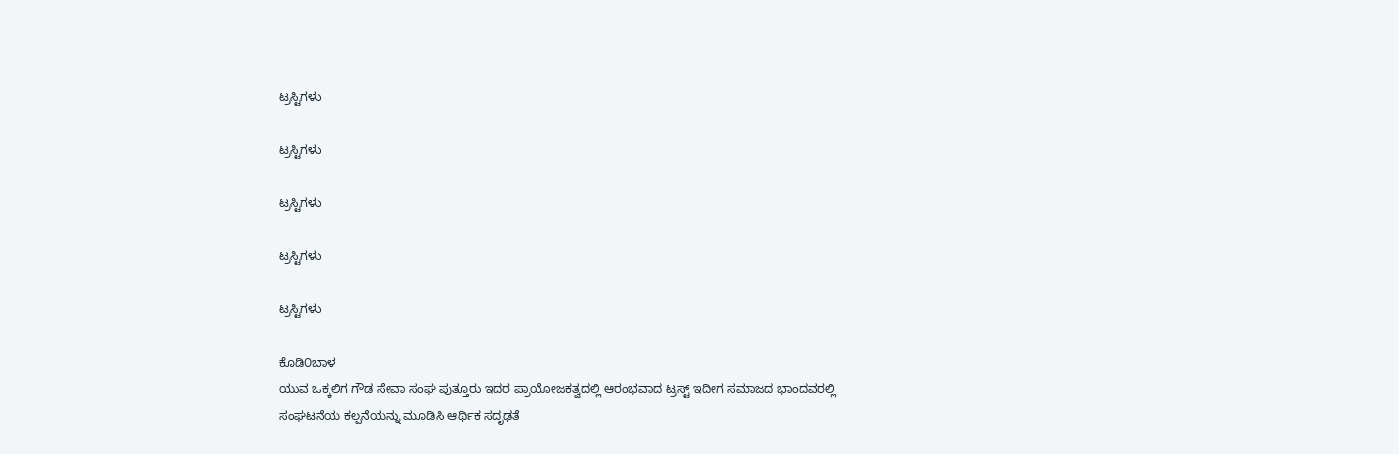ಟ್ರಸ್ಟಿಗಳು

ಟ್ರಸ್ಟಿಗಳು

ಟ್ರಸ್ಟಿಗಳು

ಟ್ರಸ್ಟಿಗಳು

ಟ್ರಸ್ಟಿಗಳು

ಕೊಡಿ೦ಬಾಳ
ಯುವ ಒಕ್ಕಲಿಗ ಗೌಡ ಸೇವಾ ಸಂಘ ಪುತ್ತೂರು ಇದರ ಪ್ರಾಯೋಜಕತ್ವದಲ್ಲಿ ಆರಂಭವಾದ ಟ್ರಸ್ಟ್ ಇದೀಗ ಸಮಾಜದ ಭಾಂದವರಲ್ಲಿ ಸಂಘಟನೆಯ ಕಲ್ಪನೆಯನ್ನು ಮೂಡಿಸಿ ಆರ್ಥಿಕ ಸದೃಢತೆ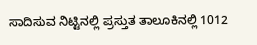ಸಾದಿಸುವ ನಿಟ್ಟಿನಲ್ಲಿ ಪ್ರಸ್ತುತ ತಾಲೂಕಿನಲ್ಲಿ 1012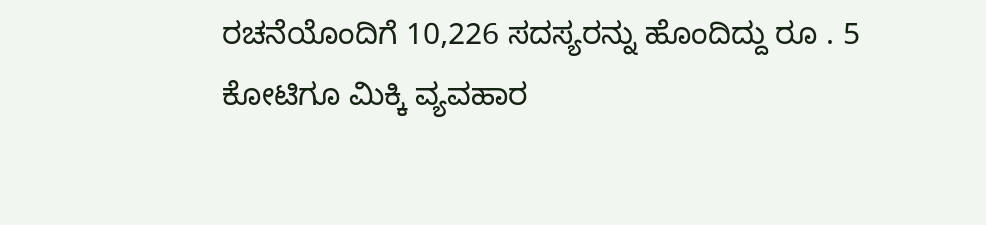ರಚನೆಯೊಂದಿಗೆ 10,226 ಸದಸ್ಯರನ್ನು ಹೊಂದಿದ್ದು ರೂ . 5 ಕೋಟಿಗೂ ಮಿಕ್ಕಿ ವ್ಯವಹಾರ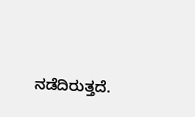ನಡೆದಿರುತ್ತದೆ.